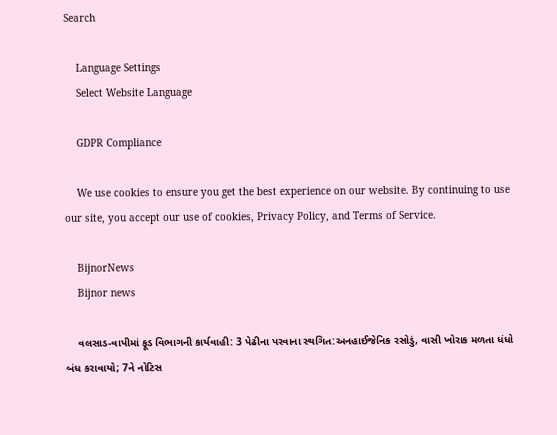Search

    Language Settings
    Select Website Language

    GDPR Compliance

    We use cookies to ensure you get the best experience on our website. By continuing to use our site, you accept our use of cookies, Privacy Policy, and Terms of Service.

    BijnorNews
    Bijnor news

    વલસાડ-વાપીમાં ફૂડ વિભાગની કાર્યવાહી: 3 પેઢીના પરવાના સ્થગિત:અનહાઈજેનિક રસોડું, વાસી ખોરાક મળતા ધંધો બંધ કરાવાયો; 7ને નોટિસ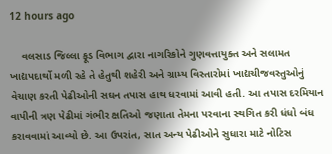12 hours ago

    વલસાડ જિલ્લા ફૂડ વિભાગ દ્વારા નાગરિકોને ગુણવત્તાયુક્ત અને સલામત ખાદ્યપદાર્થો મળી રહે તે હેતુથી શહેરી અને ગ્રામ્ય વિસ્તારોમાં ખાદ્યચીજવસ્તુઓનું વેચાણ કરતી પેઢીઓની સઘન તપાસ હાથ ધરવામાં આવી હતી. આ તપાસ દરમિયાન વાપીની ત્રણ પેઢીમાં ગંભીર ક્ષતિઓ જણાતા તેમના પરવાના સ્થગિત કરી ધંધો બંધ કરાવવામાં આવ્યો છે. આ ઉપરાંત, સાત અન્ય પેઢીઓને સુધારા માટે નોટિસ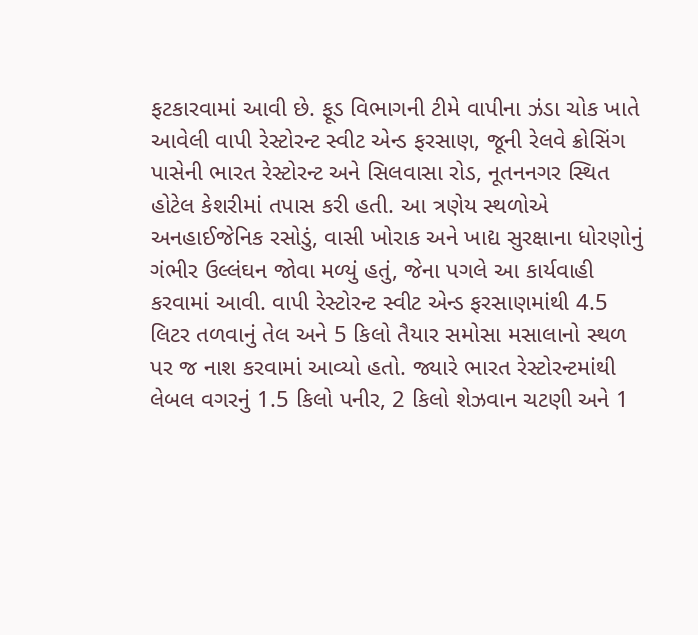ફટકારવામાં આવી છે. ફૂડ વિભાગની ટીમે વાપીના ઝંડા ચોક ખાતે આવેલી વાપી રેસ્ટોરન્ટ સ્વીટ એન્ડ ફરસાણ, જૂની રેલવે ક્રોસિંગ પાસેની ભારત રેસ્ટોરન્ટ અને સિલવાસા રોડ, નૂતનનગર સ્થિત હોટેલ કેશરીમાં તપાસ કરી હતી. આ ત્રણેય સ્થળોએ અનહાઈજેનિક રસોડું, વાસી ખોરાક અને ખાદ્ય સુરક્ષાના ધોરણોનું ગંભીર ઉલ્લંઘન જોવા મળ્યું હતું, જેના પગલે આ કાર્યવાહી કરવામાં આવી. વાપી રેસ્ટોરન્ટ સ્વીટ એન્ડ ફરસાણમાંથી 4.5 લિટર તળવાનું તેલ અને 5 કિલો તૈયાર સમોસા મસાલાનો સ્થળ પર જ નાશ કરવામાં આવ્યો હતો. જ્યારે ભારત રેસ્ટોરન્ટમાંથી લેબલ વગરનું 1.5 કિલો પનીર, 2 કિલો શેઝવાન ચટણી અને 1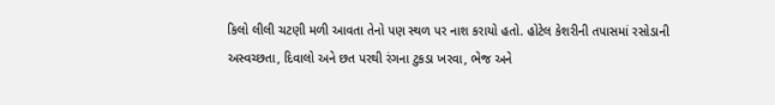કિલો લીલી ચટણી મળી આવતા તેનો પણ સ્થળ પર નાશ કરાયો હતો. હોટેલ કેશરીની તપાસમાં રસોડાની અસ્વચ્છતા, દિવાલો અને છત પરથી રંગના ટુકડા ખરવા, ભેજ અને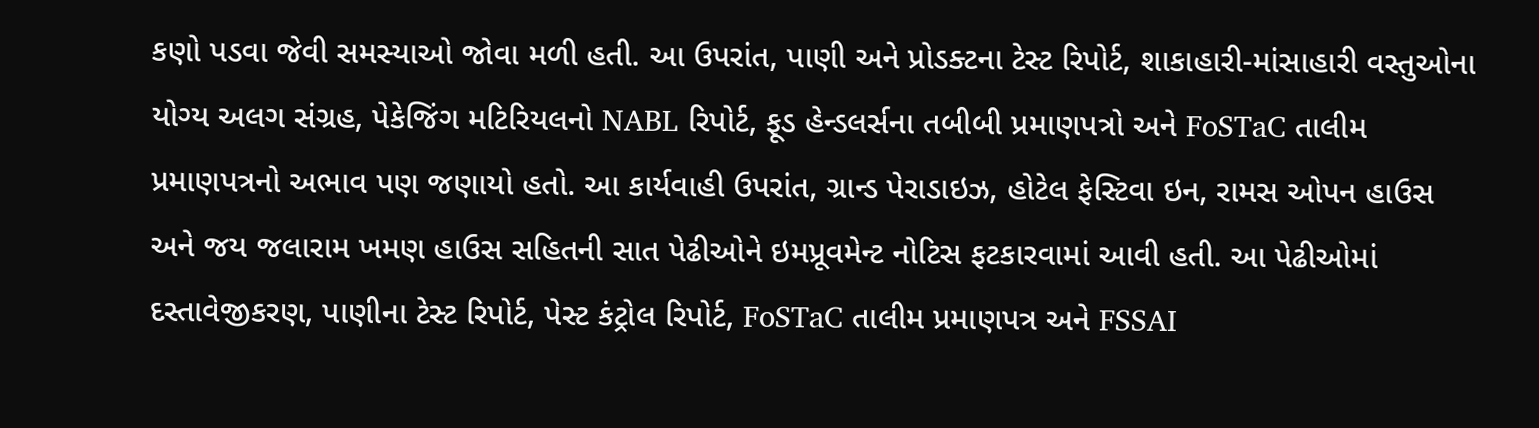કણો પડવા જેવી સમસ્યાઓ જોવા મળી હતી. આ ઉપરાંત, પાણી અને પ્રોડક્ટના ટેસ્ટ રિપોર્ટ, શાકાહારી-માંસાહારી વસ્તુઓના યોગ્ય અલગ સંગ્રહ, પેકેજિંગ મટિરિયલનો NABL રિપોર્ટ, ફૂડ હેન્ડલર્સના તબીબી પ્રમાણપત્રો અને FoSTaC તાલીમ પ્રમાણપત્રનો અભાવ પણ જણાયો હતો. આ કાર્યવાહી ઉપરાંત, ગ્રાન્ડ પેરાડાઇઝ, હોટેલ ફેસ્ટિવા ઇન, રામસ ઓપન હાઉસ અને જય જલારામ ખમણ હાઉસ સહિતની સાત પેઢીઓને ઇમપ્રૂવમેન્ટ નોટિસ ફટકારવામાં આવી હતી. આ પેઢીઓમાં દસ્તાવેજીકરણ, પાણીના ટેસ્ટ રિપોર્ટ, પેસ્ટ કંટ્રોલ રિપોર્ટ, FoSTaC તાલીમ પ્રમાણપત્ર અને FSSAI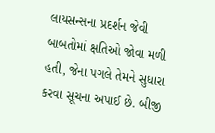લાયસન્સના પ્રદર્શન જેવી બાબતોમાં ક્ષતિઓ જોવા મળી હતી, જેના પગલે તેમને સુધારા કરવા સૂચના અપાઈ છે. બીજી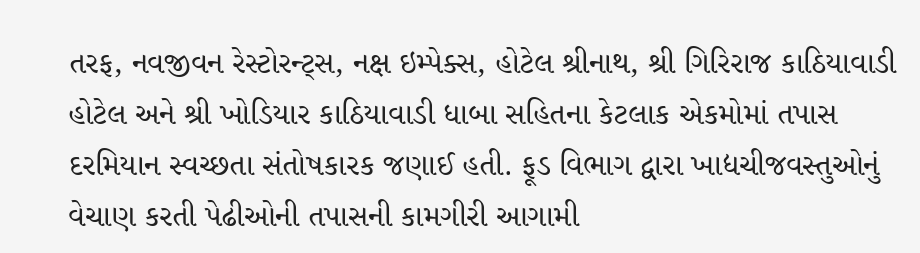તરફ, નવજીવન રેસ્ટોરન્ટ્સ, નક્ષ ઇમ્પેક્સ, હોટેલ શ્રીનાથ, શ્રી ગિરિરાજ કાઠિયાવાડી હોટેલ અને શ્રી ખોડિયાર કાઠિયાવાડી ધાબા સહિતના કેટલાક એકમોમાં તપાસ દરમિયાન સ્વચ્છતા સંતોષકારક જણાઈ હતી. ફૂડ વિભાગ દ્વારા ખાદ્યચીજવસ્તુઓનું વેચાણ કરતી પેઢીઓની તપાસની કામગીરી આગામી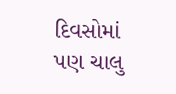દિવસોમાં પણ ચાલુ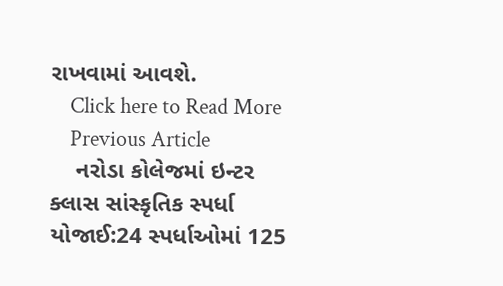રાખવામાં આવશે.
    Click here to Read More
    Previous Article
    નરોડા કોલેજમાં ઇન્ટર ક્લાસ સાંસ્કૃતિક સ્પર્ધા યોજાઈ:24 સ્પર્ધાઓમાં 125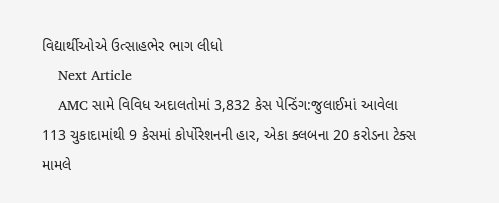વિદ્યાર્થીઓએ ઉત્સાહભેર ભાગ લીધો
    Next Article
    AMC સામે વિવિધ અદાલતોમાં 3,832 કેસ પેન્ડિંગ:જુલાઈમાં આવેલા 113 ચુકાદામાંથી 9 કેસમાં કોર્પોરેશનની હાર, એકા ક્લબના 20 કરોડના ટેક્સ મામલે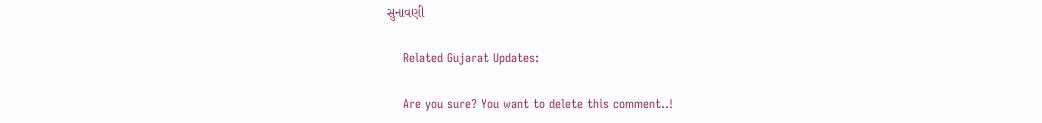સુનાવણી

    Related Gujarat Updates:

    Are you sure? You want to delete this comment..!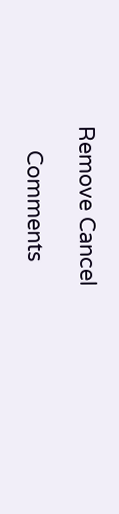Remove Cancel

    Comments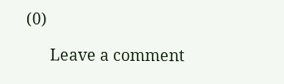(0)

      Leave a comment